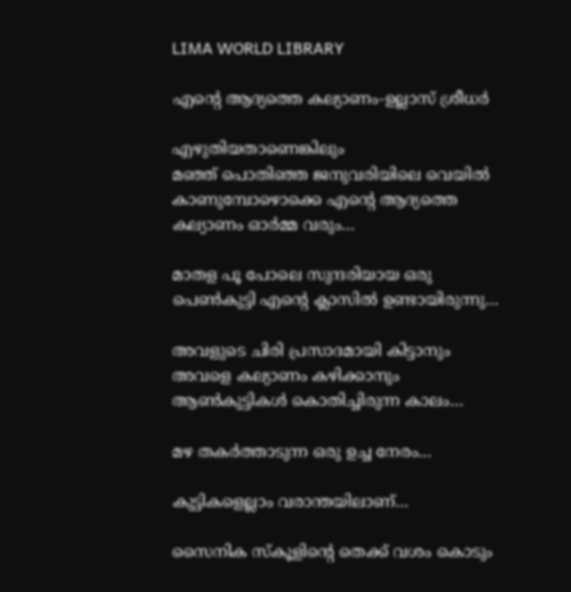LIMA WORLD LIBRARY

എന്റെ ആദ്യത്തെ കല്യാണം-ഉല്ലാസ് ശ്രീധര്‍

എഴുതിയതാണെങ്കിലും
മഞ്ഞ് പൊതിഞ്ഞ ജനുവരിയിലെ വെയില്‍ കാണുമ്പോഴൊക്കെ എന്റെ ആദ്യത്തെ കല്യാണം ഓര്‍മ്മ വരും…

മാതള പൂ പോലെ സുന്ദരിയായ ഒരു പെണ്‍കുട്ടി എന്റെ ക്ലാസില്‍ ഉണ്ടായിരുന്നു…

അവളുടെ ചിരി പ്രസാദമായി കിട്ടാനും
അവളെ കല്യാണം കഴിക്കാനും ആണ്‍കുട്ടികള്‍ കൊതിച്ചിരുന്ന കാലം…

മഴ തകര്‍ത്താടുന്ന ഒരു ഉച്ച നേരം…

കുട്ടികളെല്ലാം വരാന്തയിലാണ്…

സൈനിക സ്‌കൂളിന്റെ തെക്ക് വശം കൊടും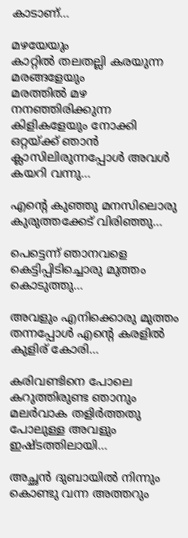കാടാണ്…

മഴയേയും
കാറ്റില്‍ തലതല്ലി കരയുന്ന മരങ്ങളേയും
മരത്തില്‍ മഴ നനഞ്ഞിരിക്കുന്ന കിളികളേയും നോക്കി ഒറ്റയ്ക്ക് ഞാന്‍ ക്ലാസിലിരുന്നപ്പോള്‍ അവള്‍ കയറി വന്നു…

എന്റെ കുഞ്ഞു മനസിലൊരു കുരുത്തക്കേട് വിരിഞ്ഞു…

പെട്ടെന്ന് ഞാനവളെ കെട്ടിപ്പിടിച്ചൊരു മുത്തം കൊടുത്തു…

അവളും എനിക്കൊരു മുത്തം തന്നപ്പോള്‍ എന്റെ കരളില്‍ കുളിര് കോരി…

കരിവണ്ടിനെ പോലെ കറുത്തിരുണ്ട ഞാനും
മലര്‍വാക തളിര്‍ത്തതു പോലുള്ള അവളും ഇഷ്ടത്തിലായി…

അച്ഛന്‍ ദുബായില്‍ നിന്നും കൊണ്ടു വന്ന അത്തറും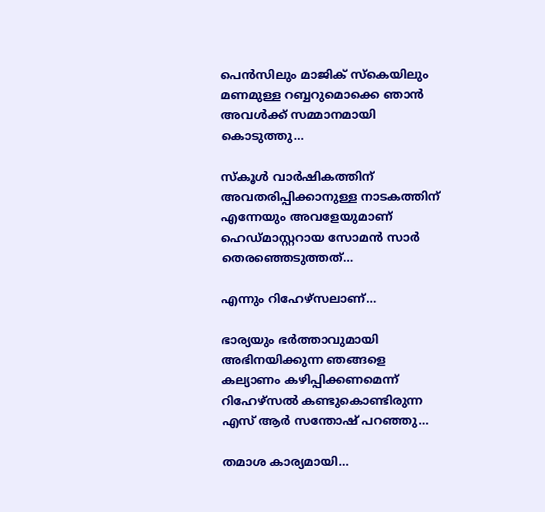പെന്‍സിലും മാജിക് സ്‌കെയിലും മണമുള്ള റബ്ബറുമൊക്കെ ഞാന്‍ അവള്‍ക്ക് സമ്മാനമായി കൊടുത്തു…

സ്‌കൂള്‍ വാര്‍ഷികത്തിന് അവതരിപ്പിക്കാനുള്ള നാടകത്തിന് എന്നേയും അവളേയുമാണ് ഹെഡ്മാസ്റ്ററായ സോമന്‍ സാര്‍ തെരഞ്ഞെടുത്തത്…

എന്നും റിഹേഴ്‌സലാണ്…

ഭാര്യയും ഭര്‍ത്താവുമായി അഭിനയിക്കുന്ന ഞങ്ങളെ കല്യാണം കഴിപ്പിക്കണമെന്ന് റിഹേഴ്‌സല്‍ കണ്ടുകൊണ്ടിരുന്ന എസ് ആര്‍ സന്തോഷ് പറഞ്ഞു…

തമാശ കാര്യമായി…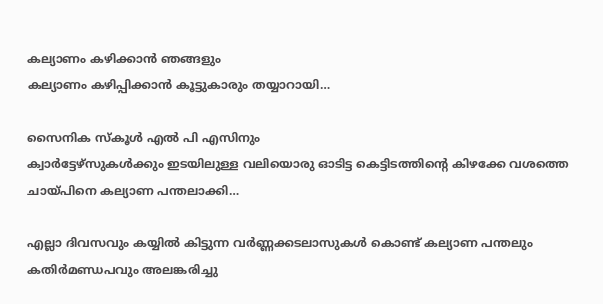കല്യാണം കഴിക്കാന്‍ ഞങ്ങളും
കല്യാണം കഴിപ്പിക്കാന്‍ കൂട്ടുകാരും തയ്യാറായി…

സൈനിക സ്‌കൂള്‍ എല്‍ പി എസിനും
ക്വാര്‍ട്ടേഴ്‌സുകള്‍ക്കും ഇടയിലുള്ള വലിയൊരു ഓടിട്ട കെട്ടിടത്തിന്റെ കിഴക്കേ വശത്തെ ചായ്പിനെ കല്യാണ പന്തലാക്കി…

എല്ലാ ദിവസവും കയ്യില്‍ കിട്ടുന്ന വര്‍ണ്ണക്കടലാസുകള്‍ കൊണ്ട് കല്യാണ പന്തലും കതിര്‍മണ്ഡപവും അലങ്കരിച്ചു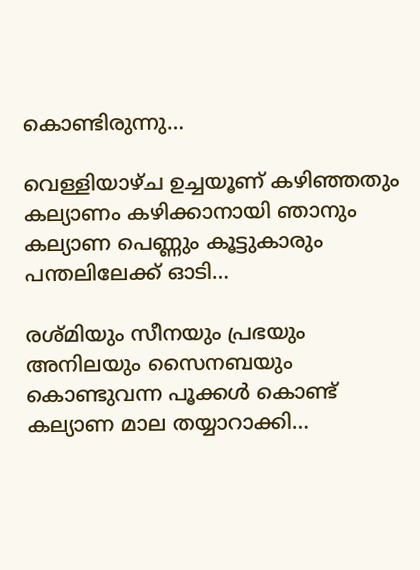കൊണ്ടിരുന്നു…

വെള്ളിയാഴ്ച ഉച്ചയൂണ് കഴിഞ്ഞതും കല്യാണം കഴിക്കാനായി ഞാനും
കല്യാണ പെണ്ണും കൂട്ടുകാരും പന്തലിലേക്ക് ഓടി…

രശ്മിയും സീനയും പ്രഭയും അനിലയും സൈനബയും കൊണ്ടുവന്ന പൂക്കള്‍ കൊണ്ട് കല്യാണ മാല തയ്യാറാക്കി…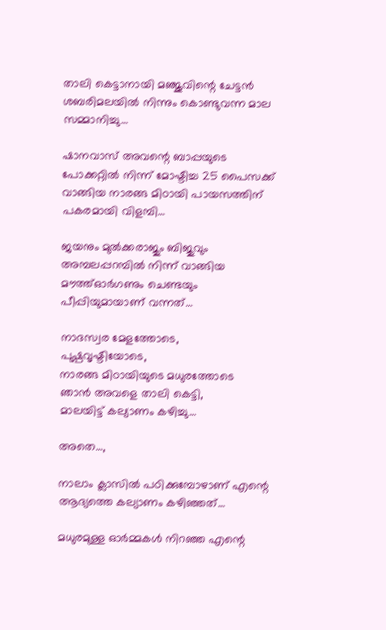താലി കെട്ടാനായി മഞ്ജുവിന്റെ ചേട്ടന്‍ ശബരിമലയില്‍ നിന്നും കൊണ്ടുവന്ന മാല സമ്മാനിച്ചു…

ഷാനവാസ് അവന്റെ ബാപ്പയുടെ പോക്കറ്റില്‍ നിന്ന് മോഷ്ടിച്ച 25 പൈസക്ക് വാങ്ങിയ നാരങ്ങ മിഠായി പായസത്തിന് പകരമായി വിളമ്പി…

ജയനും മുല്‍ക്കരാജും ബിജുവും അമ്പലപ്പറമ്പില്‍ നിന്ന് വാങ്ങിയ മൗത്ത്ഓര്‍ഗണും ചെണ്ടയും പീപ്പിയുമായാണ് വന്നത്…

നാദസ്വര മേളത്തോടെ,
പുഷ്പവൃഷ്ടിയോടെ,
നാരങ്ങ മിഠായിയുടെ മധുരത്തോടെ
ഞാന്‍ അവളെ താലി കെട്ടി,
മാലയിട്ട് കല്യാണം കഴിച്ചു…

അതെ…,

നാലാം ക്ലാസില്‍ പഠിക്കുമ്പോഴാണ് എന്റെ ആദ്യത്തെ കല്യാണം കഴിഞ്ഞത്…

മധുരമുള്ള ഓര്‍മ്മകള്‍ നിറഞ്ഞ എന്റെ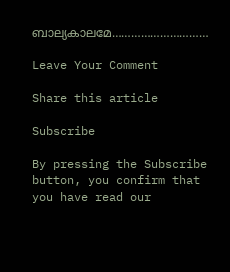ബാല്യകാലമേ…………………………

Leave Your Comment

Share this article

Subscribe

By pressing the Subscribe button, you confirm that you have read our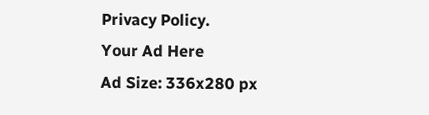Privacy Policy.
Your Ad Here
Ad Size: 336x280 px